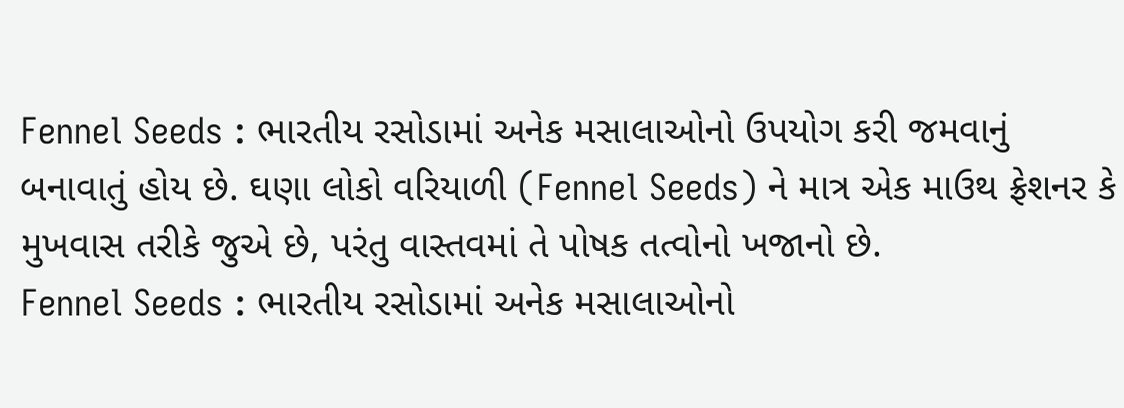Fennel Seeds : ભારતીય રસોડામાં અનેક મસાલાઓનો ઉપયોગ કરી જમવાનું બનાવાતું હોય છે. ઘણા લોકો વરિયાળી (Fennel Seeds) ને માત્ર એક માઉથ ફ્રેશનર કે મુખવાસ તરીકે જુએ છે, પરંતુ વાસ્તવમાં તે પોષક તત્વોનો ખજાનો છે.
Fennel Seeds : ભારતીય રસોડામાં અનેક મસાલાઓનો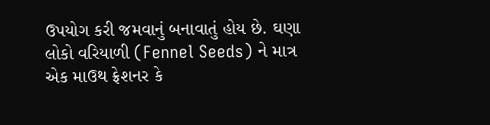ઉપયોગ કરી જમવાનું બનાવાતું હોય છે. ઘણા લોકો વરિયાળી (Fennel Seeds) ને માત્ર એક માઉથ ફ્રેશનર કે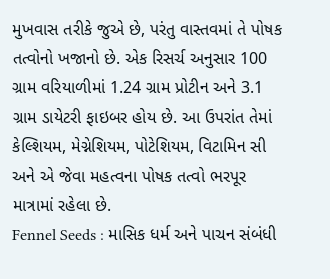મુખવાસ તરીકે જુએ છે, પરંતુ વાસ્તવમાં તે પોષક તત્વોનો ખજાનો છે. એક રિસર્ચ અનુસાર 100 ગ્રામ વરિયાળીમાં 1.24 ગ્રામ પ્રોટીન અને 3.1 ગ્રામ ડાયેટરી ફાઇબર હોય છે. આ ઉપરાંત તેમાં કેલ્શિયમ, મેગ્નેશિયમ, પોટેશિયમ, વિટામિન સી અને એ જેવા મહત્વના પોષક તત્વો ભરપૂર માત્રામાં રહેલા છે.
Fennel Seeds : માસિક ધર્મ અને પાચન સંબંધી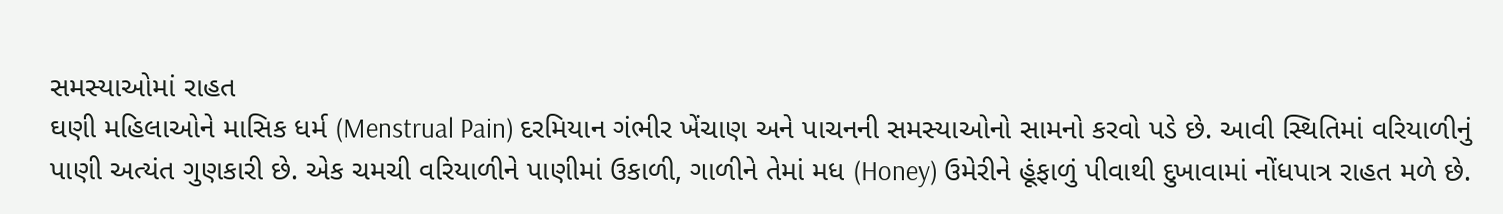સમસ્યાઓમાં રાહત
ઘણી મહિલાઓને માસિક ધર્મ (Menstrual Pain) દરમિયાન ગંભીર ખેંચાણ અને પાચનની સમસ્યાઓનો સામનો કરવો પડે છે. આવી સ્થિતિમાં વરિયાળીનું પાણી અત્યંત ગુણકારી છે. એક ચમચી વરિયાળીને પાણીમાં ઉકાળી, ગાળીને તેમાં મધ (Honey) ઉમેરીને હૂંફાળું પીવાથી દુખાવામાં નોંધપાત્ર રાહત મળે છે.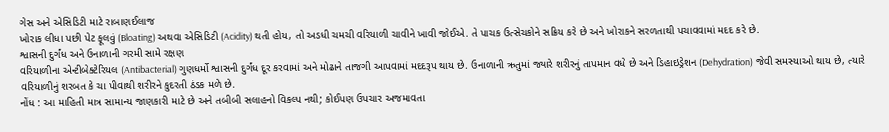ગેસ અને એસિડિટી માટે રાબાણઈલાજ
ખોરાક લીધા પછી પેટ ફૂલવું (Bloating) અથવા એસિડિટી (Acidity) થતી હોય, તો અડધી ચમચી વરિયાળી ચાવીને ખાવી જોઈએ. તે પાચક ઉત્સેચકોને સક્રિય કરે છે અને ખોરાકને સરળતાથી પચાવવામાં મદદ કરે છે.
શ્વાસની દુર્ગંધ અને ઉનાળાની ગરમી સામે રક્ષણ
વરિયાળીના એન્ટીબેક્ટેરિયલ (Antibacterial) ગુણધર્મો શ્વાસની દુર્ગંધ દૂર કરવામાં અને મોઢાને તાજગી આપવામાં મદદરૂપ થાય છે. ઉનાળાની ઋતુમાં જ્યારે શરીરનું તાપમાન વધે છે અને ડિહાઇડ્રેશન (Dehydration) જેવી સમસ્યાઓ થાય છે, ત્યારે વરિયાળીનું શરબત કે ચા પીવાથી શરીરને કુદરતી ઠંડક મળે છે.
નોંધ : આ માહિતી માત્ર સામાન્ય જાણકારી માટે છે અને તબીબી સલાહનો વિકલ્પ નથી; કોઈપણ ઉપચાર અજમાવતા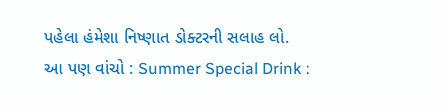પહેલા હંમેશા નિષ્ણાત ડોક્ટરની સલાહ લો.
આ પણ વાંચો : Summer Special Drink :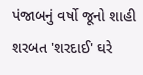પંજાબનું વર્ષો જૂનો શાહી શરબત 'શરદાઈ' ઘરે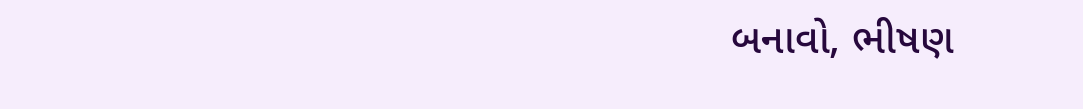બનાવો, ભીષણ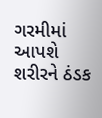ગરમીમાં આપશે શરીરને ઠંડક